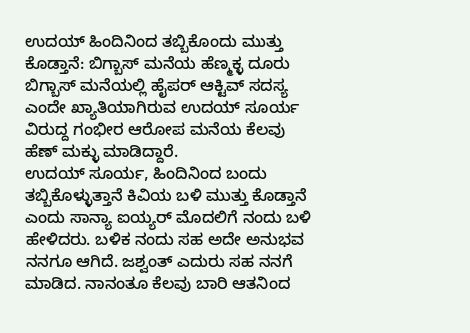ಉದಯ್ ಹಿಂದಿನಿಂದ ತಬ್ಬಿಕೊಂದು ಮುತ್ತು ಕೊಡ್ತಾನೆ: ಬಿಗ್ಬಾಸ್ ಮನೆಯ ಹೆಣ್ಮಕ್ಳ ದೂರು
ಬಿಗ್ಬಾಸ್ ಮನೆಯಲ್ಲಿ ಹೈಪರ್ ಆಕ್ಟಿವ್ ಸದಸ್ಯ ಎಂದೇ ಖ್ಯಾತಿಯಾಗಿರುವ ಉದಯ್ ಸೂರ್ಯ ವಿರುದ್ದ ಗಂಭೀರ ಆರೋಪ ಮನೆಯ ಕೆಲವು ಹೆಣ್ ಮಕ್ಳು ಮಾಡಿದ್ದಾರೆ.
ಉದಯ್ ಸೂರ್ಯ, ಹಿಂದಿನಿಂದ ಬಂದು ತಬ್ಬಿಕೊಳ್ಳುತ್ತಾನೆ ಕಿವಿಯ ಬಳಿ ಮುತ್ತು ಕೊಡ್ತಾನೆ ಎಂದು ಸಾನ್ಯಾ ಐಯ್ಯರ್ ಮೊದಲಿಗೆ ನಂದು ಬಳಿ ಹೇಳಿದರು. ಬಳಿಕ ನಂದು ಸಹ ಅದೇ ಅನುಭವ ನನಗೂ ಆಗಿದೆ. ಜಶ್ವಂತ್ ಎದುರು ಸಹ ನನಗೆ ಮಾಡಿದ. ನಾನಂತೂ ಕೆಲವು ಬಾರಿ ಆತನಿಂದ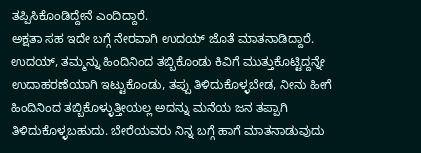ತಪ್ಪಿಸಿಕೊಂಡಿದ್ದೇನೆ ಎಂದಿದ್ದಾರೆ.
ಅಕ್ಷತಾ ಸಹ ಇದೇ ಬಗ್ಗೆ ನೇರವಾಗಿ ಉದಯ್ ಜೊತೆ ಮಾತನಾಡಿದ್ದಾರೆ. ಉದಯ್, ತಮ್ಮನ್ನು ಹಿಂದಿನಿಂದ ತಬ್ಬಿಕೊಂಡು ಕಿವಿಗೆ ಮುತ್ತುಕೊಟ್ಟಿದ್ದನ್ನೇ ಉದಾಹರಣೆಯಾಗಿ ಇಟ್ಟುಕೊಂಡು, ತಪ್ಪು ತಿಳಿದುಕೊಳ್ಳಬೇಡ, ನೀನು ಹೀಗೆ ಹಿಂದಿನಿಂದ ತಬ್ಬಿಕೊಳ್ಳುತ್ತೀಯಲ್ಲ ಅದನ್ನು ಮನೆಯ ಜನ ತಪ್ಪಾಗಿ ತಿಳಿದುಕೊಳ್ಳಬಹುದು. ಬೇರೆಯವರು ನಿನ್ನ ಬಗ್ಗೆ ಹಾಗೆ ಮಾತನಾಡುವುದು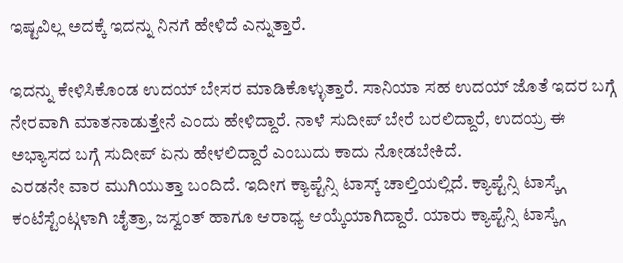ಇಷ್ಟವಿಲ್ಲ ಅದಕ್ಕೆ ಇದನ್ನು ನಿನಗೆ ಹೇಳಿದೆ ಎನ್ನುತ್ತಾರೆ.

ಇದನ್ನು ಕೇಳಿಸಿಕೊಂಡ ಉದಯ್ ಬೇಸರ ಮಾಡಿಕೊಳ್ಳುತ್ತಾರೆ. ಸಾನಿಯಾ ಸಹ ಉದಯ್ ಜೊತೆ ಇದರ ಬಗ್ಗೆ ನೇರವಾಗಿ ಮಾತನಾಡುತ್ತೇನೆ ಎಂದು ಹೇಳಿದ್ದಾರೆ. ನಾಳೆ ಸುದೀಪ್ ಬೇರೆ ಬರಲಿದ್ದಾರೆ, ಉದಯ್ರ ಈ ಅಭ್ಯಾಸದ ಬಗ್ಗೆ ಸುದೀಪ್ ಏನು ಹೇಳಲಿದ್ದಾರೆ ಎಂಬುದು ಕಾದು ನೋಡಬೇಕಿದೆ.
ಎರಡನೇ ವಾರ ಮುಗಿಯುತ್ತಾ ಬಂದಿದೆ. ಇದೀಗ ಕ್ಯಾಪ್ಟೆನ್ಸಿ ಟಾಸ್ಕ್ ಚಾಲ್ತಿಯಲ್ಲಿದೆ. ಕ್ಯಾಪ್ಟೆನ್ಸಿ ಟಾಸ್ಕ್ಗೆ ಕಂಟೆಸ್ಟೆಂಟ್ಗಳಾಗಿ ಚೈತ್ರಾ, ಜಸ್ವಂತ್ ಹಾಗೂ ಆರಾಧ್ಯ ಆಯ್ಕೆಯಾಗಿದ್ದಾರೆ. ಯಾರು ಕ್ಯಾಪ್ಟೆನ್ಸಿ ಟಾಸ್ಕ್ಗೆ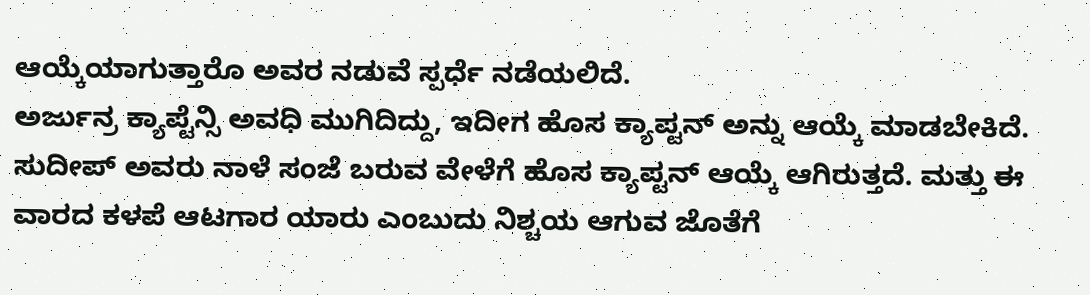ಆಯ್ಕೆಯಾಗುತ್ತಾರೊ ಅವರ ನಡುವೆ ಸ್ಪರ್ಧೆ ನಡೆಯಲಿದೆ.
ಅರ್ಜುನ್ರ ಕ್ಯಾಪ್ಟೆನ್ಸಿ ಅವಧಿ ಮುಗಿದಿದ್ದು, ಇದೀಗ ಹೊಸ ಕ್ಯಾಪ್ಟನ್ ಅನ್ನು ಆಯ್ಕೆ ಮಾಡಬೇಕಿದೆ. ಸುದೀಪ್ ಅವರು ನಾಳೆ ಸಂಜೆ ಬರುವ ವೇಳೆಗೆ ಹೊಸ ಕ್ಯಾಪ್ಟನ್ ಆಯ್ಕೆ ಆಗಿರುತ್ತದೆ. ಮತ್ತು ಈ ವಾರದ ಕಳಪೆ ಆಟಗಾರ ಯಾರು ಎಂಬುದು ನಿಶ್ಚಯ ಆಗುವ ಜೊತೆಗೆ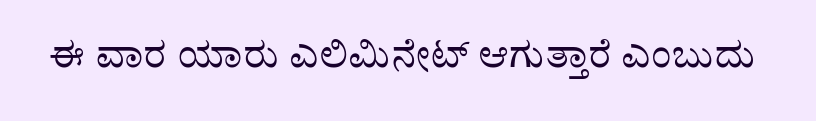ಈ ವಾರ ಯಾರು ಎಲಿಮಿನೇಟ್ ಆಗುತ್ತಾರೆ ಎಂಬುದು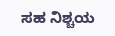ಸಹ ನಿಶ್ಚಯ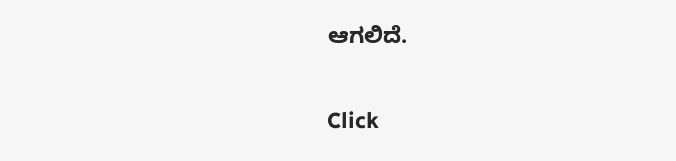ಆಗಲಿದೆ.


Click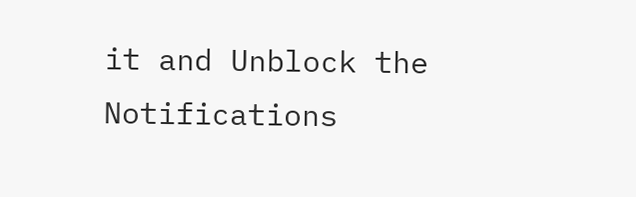it and Unblock the Notifications